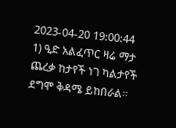2023-04-20 19:00:44
1) ዒድ አልፈጥር ዛሬ ማታ ጨረቃ ከታየች ነገ ካልታየች ደግሞ ቅዳሜ ይከበራል።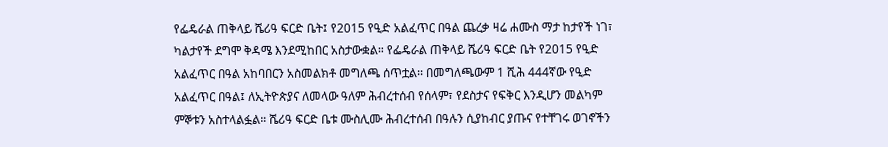የፌዴራል ጠቅላይ ሼሪዓ ፍርድ ቤት፤ የ2015 የዒድ አልፈጥር በዓል ጨረቃ ዛሬ ሐሙስ ማታ ከታየች ነገ፣ ካልታየች ደግሞ ቅዳሜ እንደሚከበር አስታውቋል። የፌዴራል ጠቅላይ ሼሪዓ ፍርድ ቤት የ2015 የዒድ አልፈጥር በዓል አከባበርን አስመልክቶ መግለጫ ሰጥቷል፡፡ በመግለጫውም 1 ሺሕ 444ኛው የዒድ አልፈጥር በዓል፤ ለኢትዮጵያና ለመላው ዓለም ሕብረተሰብ የሰላም፣ የደስታና የፍቅር እንዲሆን መልካም ምኞቱን አስተላልፏል። ሼሪዓ ፍርድ ቤቱ ሙስሊሙ ሕብረተሰብ በዓሉን ሲያከብር ያጡና የተቸገሩ ወገኖችን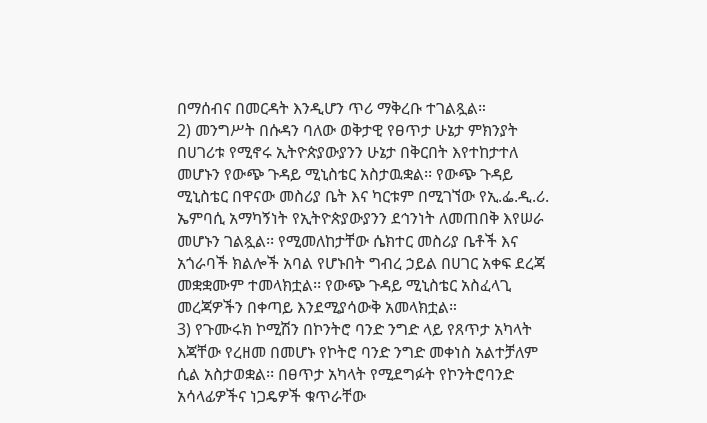በማሰብና በመርዳት እንዲሆን ጥሪ ማቅረቡ ተገልጿል።
2) መንግሥት በሱዳን ባለው ወቅታዊ የፀጥታ ሁኔታ ምክንያት በሀገሪቱ የሚኖሩ ኢትዮጵያውያንን ሁኔታ በቅርበት እየተከታተለ መሆኑን የውጭ ጉዳይ ሚኒስቴር አስታዉቋል፡፡ የውጭ ጉዳይ ሚኒስቴር በዋናው መስሪያ ቤት እና ካርቱም በሚገኘው የኢ.ፌ.ዲ.ሪ. ኤምባሲ አማካኝነት የኢትዮጵያውያንን ደኅንነት ለመጠበቅ እየሠራ መሆኑን ገልጿል፡፡ የሚመለከታቸው ሴክተር መስሪያ ቤቶች እና አጎራባች ክልሎች አባል የሆኑበት ግብረ ኃይል በሀገር አቀፍ ደረጃ መቋቋሙም ተመላክቷል፡፡ የውጭ ጉዳይ ሚኒስቴር አስፈላጊ መረጃዎችን በቀጣይ እንደሚያሳውቅ አመላክቷል።
3) የጉሙሩክ ኮሚሽን በኮንትሮ ባንድ ንግድ ላይ የጸጥታ አካላት እጃቸው የረዘመ በመሆኑ የኮትሮ ባንድ ንግድ መቀነስ አልተቻለም ሲል አስታወቋል፡፡ በፀጥታ አካላት የሚደግፉት የኮንትሮባንድ አሳላፊዎችና ነጋዴዎች ቁጥራቸው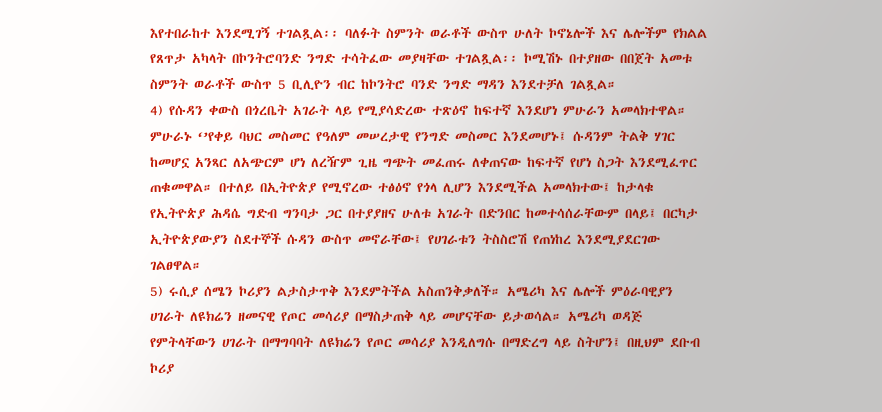እየተበራከተ እንደሚገኝ ተገልጿል፡፡ ባለፉት ስምንት ወራቶች ውስጥ ሁለት ኮኖኔሎች እና ሌሎችም የክልል የጸጥታ አካላት በኮንትሮባንድ ንግድ ተሳትፈው መያዛቸው ተገልጿል፡፡ ኮሚሽኑ በተያዘው በበጀት አመቱ ስምንት ወራቶች ውስጥ 5 ቢሊዮን ብር ከኮንትሮ ባንድ ንግድ ማዳን እንደተቻለ ገልጿል።
4) የሱዳን ቀውስ በጎረቤት አገራት ላይ የሚያሳድረው ተጽዕኖ ከፍተኛ እንደሆነ ምሁራን አመላክተዋል። ምሁራኑ ‘’የቀይ ባህር መስመር የዓለም መሠረታዊ የንግድ መስመር እንደመሆኑ፤ ሱዳንም ትልቅ ሃገር ከመሆኗ አንጻር ለአጭርም ሆነ ለረዥም ጊዜ ግጭት መፈጠሩ ለቀጠናው ከፍተኛ የሆነ ስጋት እንደሚፈጥር ጠቁመዋል። በተለይ በኢትዮጵያ የሚኖረው ተፅዕኖ የጎላ ሊሆን እንደሚችል አመላክተው፤ ከታላቁ የኢትዮጵያ ሕዳሴ ግድብ ግንባታ ጋር በተያያዘና ሁለቱ አገራት በድንበር ከመተሳሰራቸውም በላይ፤ በርካታ ኢትዮጵያውያን ስደተኞች ሱዳን ውስጥ መኖራቸው፤ የሀገራቱን ትስስሮሽ የጠነከረ እንደሚያደርገው ገልፀዋል።
5) ሩሲያ ሰሜን ኮሪያን ልታስታጥቅ እንደምትችል አስጠንቅቃለች። አሜሪካ እና ሌሎች ምዕራባዊያን ሀገራት ለዩክሬን ዘመናዊ የጦር መሳሪያ በማስታጠቅ ላይ መሆናቸው ይታወሳል። አሜሪካ ወዳጅ የምትላቸውን ሀገራት በማግባባት ለዩክሬን የጦር መሳሪያ እንዲለግሱ በማድረግ ላይ ስትሆን፤ በዚህም ደቡብ ኮሪያ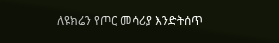ለዩክሬን የጦር መሳሪያ እንድትሰጥ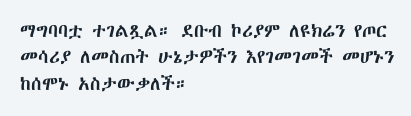ማግባባቷ ተገልጿል። ደቡብ ኮሪያም ለዩክሬን የጦር መሳሪያ ለመስጠት ሁኔታዎችን እየገመገመች መሆኑን ከሰሞኑ አስታውቃለች።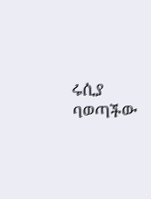ሩሲያ ባወጣችው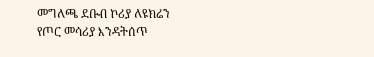መግለጫ ደቡብ ኮሪያ ለዩክሬን የጦር መሳሪያ እንዳትሰጥ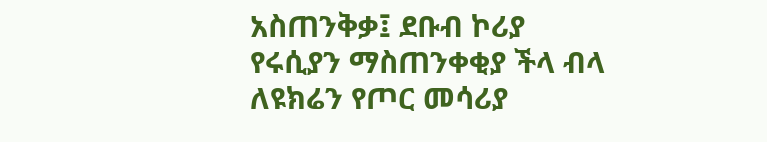አስጠንቅቃ፤ ደቡብ ኮሪያ የሩሲያን ማስጠንቀቂያ ችላ ብላ ለዩክሬን የጦር መሳሪያ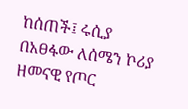ከሰጠች፤ ሩሲያ በአፀፋው ለሰሜን ኮሪያ ዘመናዊ የጦር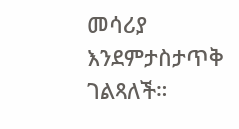መሳሪያ እንደምታስታጥቅ ገልጻለች።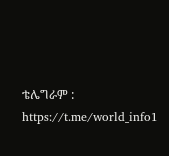ቴሌግራም : https://t.me/world_info1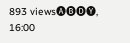893 views🅐🅑🅓🅨, 16:00